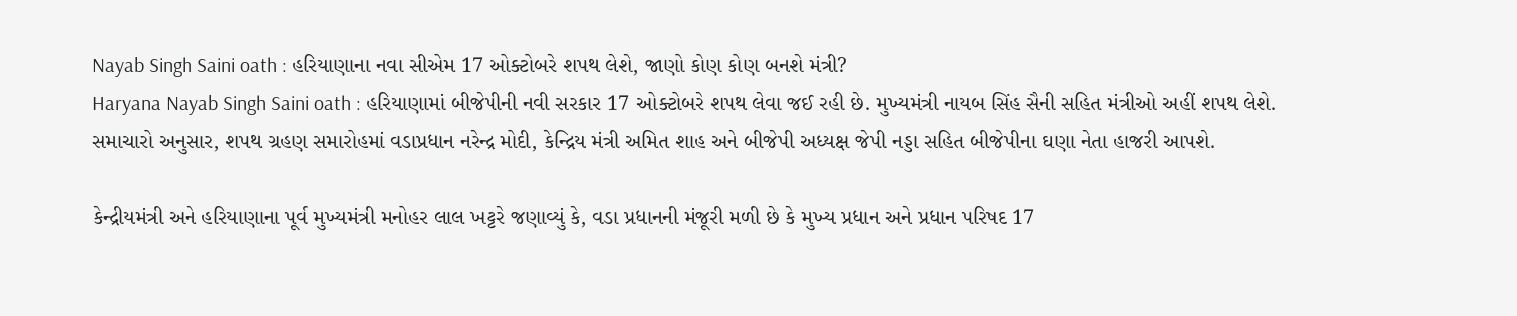Nayab Singh Saini oath : હરિયાણાના નવા સીએમ 17 ઓક્ટોબરે શપથ લેશે, જાણો કોણ કોણ બનશે મંત્રી?
Haryana Nayab Singh Saini oath : હરિયાણામાં બીજેપીની નવી સરકાર 17 ઓક્ટોબરે શપથ લેવા જઈ રહી છે. મુખ્યમંત્રી નાયબ સિંહ સૈની સહિત મંત્રીઓ અહીં શપથ લેશે.
સમાચારો અનુસાર, શપથ ગ્રહણ સમારોહમાં વડાપ્રધાન નરેન્દ્ર મોદી, કેન્દ્રિય મંત્રી અમિત શાહ અને બીજેપી અધ્યક્ષ જેપી નડ્ડા સહિત બીજેપીના ઘણા નેતા હાજરી આપશે.

કેન્દ્રીયમંત્રી અને હરિયાણાના પૂર્વ મુખ્યમંત્રી મનોહર લાલ ખટ્ટરે જણાવ્યું કે, વડા પ્રધાનની મંજૂરી મળી છે કે મુખ્ય પ્રધાન અને પ્રધાન પરિષદ 17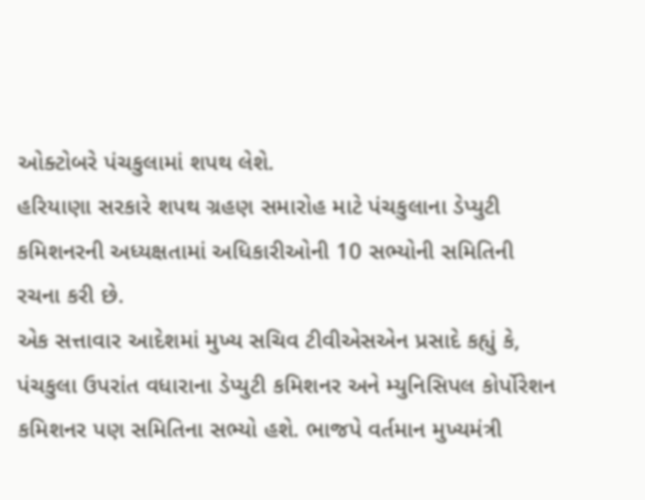ઓક્ટોબરે પંચકુલામાં શપથ લેશે.
હરિયાણા સરકારે શપથ ગ્રહણ સમારોહ માટે પંચકુલાના ડેપ્યુટી કમિશનરની અધ્યક્ષતામાં અધિકારીઓની 10 સભ્યોની સમિતિની રચના કરી છે.
એક સત્તાવાર આદેશમાં મુખ્ય સચિવ ટીવીએસએન પ્રસાદે કહ્યું કે, પંચકુલા ઉપરાંત વધારાના ડેપ્યુટી કમિશનર અને મ્યુનિસિપલ કોર્પોરેશન કમિશનર પણ સમિતિના સભ્યો હશે. ભાજપે વર્તમાન મુખ્યમંત્રી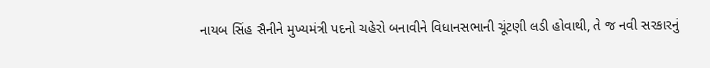નાયબ સિંહ સૈનીને મુખ્યમંત્રી પદનો ચહેરો બનાવીને વિધાનસભાની ચૂંટણી લડી હોવાથી, તે જ નવી સરકારનું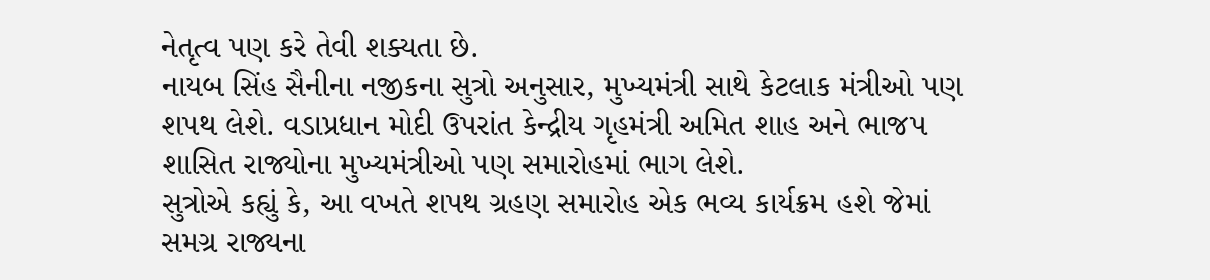નેતૃત્વ પણ કરે તેવી શક્યતા છે.
નાયબ સિંહ સૈનીના નજીકના સુત્રો અનુસાર, મુખ્યમંત્રી સાથે કેટલાક મંત્રીઓ પણ શપથ લેશે. વડાપ્રધાન મોદી ઉપરાંત કેન્દ્રીય ગૃહમંત્રી અમિત શાહ અને ભાજપ શાસિત રાજ્યોના મુખ્યમંત્રીઓ પણ સમારોહમાં ભાગ લેશે.
સુત્રોએ કહ્યું કે, આ વખતે શપથ ગ્રહણ સમારોહ એક ભવ્ય કાર્યક્રમ હશે જેમાં સમગ્ર રાજ્યના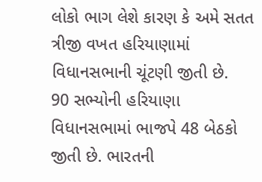લોકો ભાગ લેશે કારણ કે અમે સતત ત્રીજી વખત હરિયાણામાં વિધાનસભાની ચૂંટણી જીતી છે.
90 સભ્યોની હરિયાણા વિધાનસભામાં ભાજપે 48 બેઠકો જીતી છે. ભારતની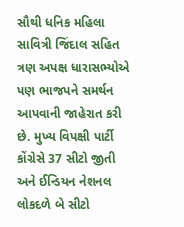સૌથી ધનિક મહિલા સાવિત્રી જિંદાલ સહિત ત્રણ અપક્ષ ધારાસભ્યોએ પણ ભાજપને સમર્થન આપવાની જાહેરાત કરી છે. મુખ્ય વિપક્ષી પાર્ટી કોંગ્રેસે 37 સીટો જીતી અને ઈન્ડિયન નેશનલ લોકદળે બે સીટો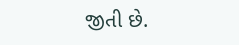જીતી છે.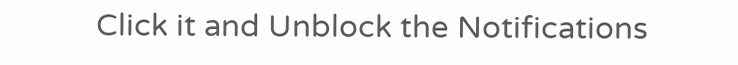Click it and Unblock the Notifications